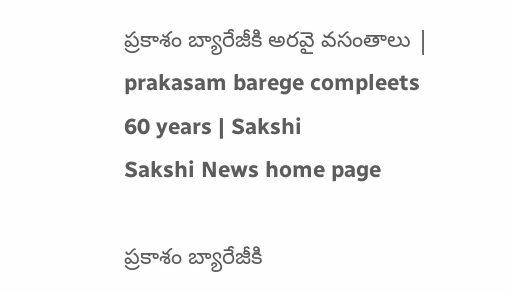ప్రకాశం బ్యారేజీకి అరవై వసంతాలు | prakasam barege compleets 60 years | Sakshi
Sakshi News home page

ప్రకాశం బ్యారేజీకి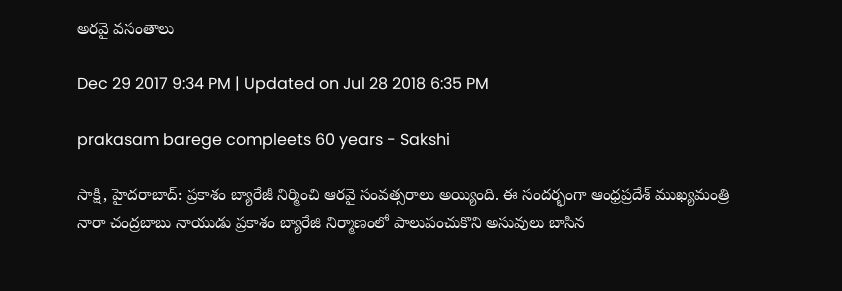అరవై వసంతాలు

Dec 29 2017 9:34 PM | Updated on Jul 28 2018 6:35 PM

prakasam barege compleets 60 years - Sakshi

సాక్షి, హైదరాబాద్‌: ప్రకాశం బ్యారేజీ నిర్మించి ఆరవై సంవత్సరాలు అయ్యింది. ఈ సందర్భంగా ఆంధ్రప్రదేశ్‌ ముఖ్యమంత్రి నారా చంద్రబాబు నాయుడు ప్రకాశం బ్యారేజి నిర్మాణంలో పాలుపంచుకొని అసువులు బాసిన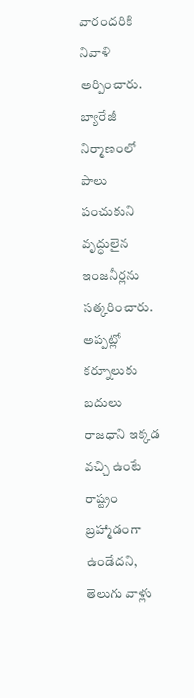వారందరికి నివాళి అర్పించారు. బ్యారేజీ నిర్మాణంలో పాలు పంచుకుని వృద్ధులైన ఇంజనీర్లను సత్కరించారు. అప్పట్లో కర్నూలుకు బదులు  రాజధాని ఇక్కడ వచ్చి ఉంటే రాష్ట్రం బ్రహ్మాడంగా ఉండేదని, తెలుగు వాళ్లు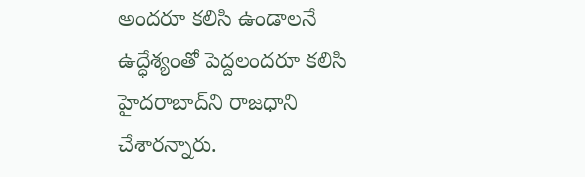అందరూ కలిసి ఉండాలనే ఉద్ధేశ్యంతో పెద్దలందరూ కలిసి హైదరాబాద్‌ని రాజధాని చేశారన్నారు.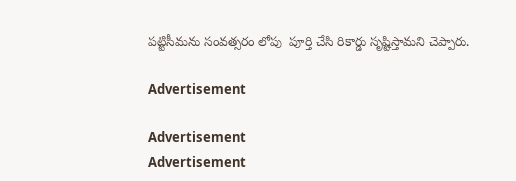పట్టిసీమను సంవత్సరం లోపు  పూర్తి చేసి రికార్డు సృష్టిస్తామని చెప్పారు.

Advertisement

Advertisement
Advertisement